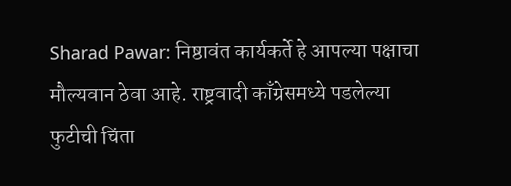Sharad Pawar: निष्ठावंत कार्यकर्ते हे आपल्या पक्षाचा मौल्यवान ठेवा आहे. राष्ट्रवादी काँग्रेसमध्ये पडलेल्या फुटीची चिंता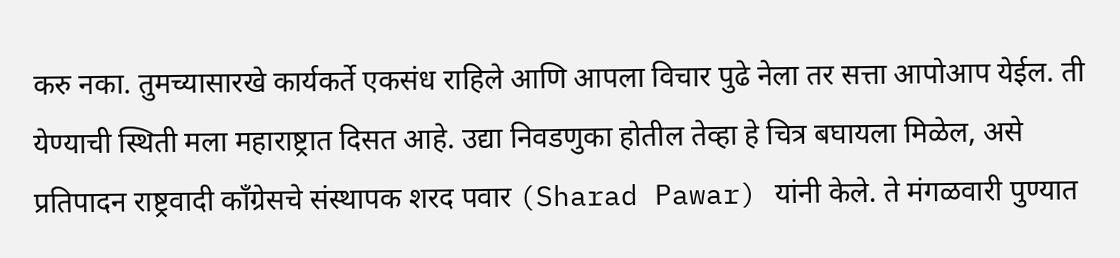करु नका. तुमच्यासारखे कार्यकर्ते एकसंध राहिले आणि आपला विचार पुढे नेला तर सत्ता आपोआप येईल. ती येण्याची स्थिती मला महाराष्ट्रात दिसत आहे. उद्या निवडणुका होतील तेव्हा हे चित्र बघायला मिळेल, असे प्रतिपादन राष्ट्रवादी काँग्रेसचे संस्थापक शरद पवार (Sharad Pawar) यांनी केले. ते मंगळवारी पुण्यात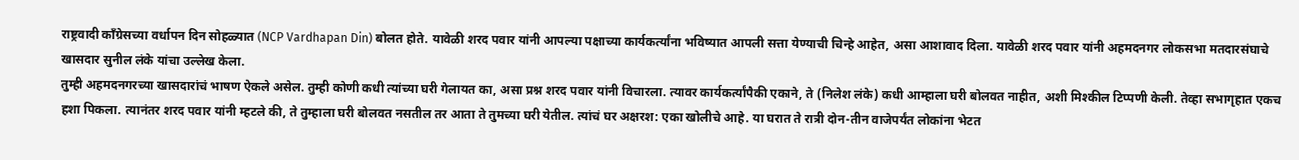राष्ट्रवादी काँग्रेसच्या वर्धापन दिन सोहळ्यात (NCP Vardhapan Din) बोलत होते. यावेळी शरद पवार यांनी आपल्या पक्षाच्या कार्यकर्त्यांना भविष्यात आपली सत्ता येण्याची चिन्हे आहेत, असा आशावाद दिला. यावेळी शरद पवार यांनी अहमदनगर लोकसभा मतदारसंघाचे खासदार सुनील लंके यांचा उल्लेख केला.
तुम्ही अहमदनगरच्या खासदारांचं भाषण ऐकले असेल. तुम्ही कोणी कधी त्यांच्या घरी गेलायत का, असा प्रश्न शरद पवार यांनी विचारला. त्यावर कार्यकर्त्यांपैकी एकाने, ते (निलेश लंके) कधी आम्हाला घरी बोलवत नाहीत, अशी मिश्कील टिप्पणी केली. तेव्हा सभागृहात एकच हशा पिकला. त्यानंतर शरद पवार यांनी म्हटले की, ते तुम्हाला घरी बोलवत नसतील तर आता ते तुमच्या घरी येतील. त्यांचं घर अक्षरश: एका खोलीचे आहे. या घरात ते रात्री दोन-तीन वाजेपर्यंत लोकांना भेटत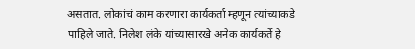असतात. लोकांचं काम करणारा कार्यकर्ता म्हणून त्यांच्याकडे पाहिले जाते. निलेश लंके यांच्यासारखे अनेक कार्यकर्ते हे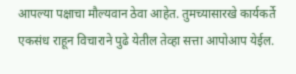आपल्या पक्षाचा मौल्यवान ठेवा आहेत. तुमच्यासारखे कार्यकर्ते एकसंध राहून विचाराने पुढे येतील तेव्हा सत्ता आपोआप येईल.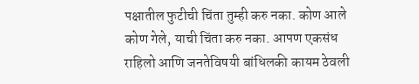पक्षातील फुटीची चिंता तुम्ही करु नका. कोण आले कोण गेले, याची चिंता करु नका. आपण एकसंध राहिलो आणि जनतेविषयी बांधिलकी कायम ठेवली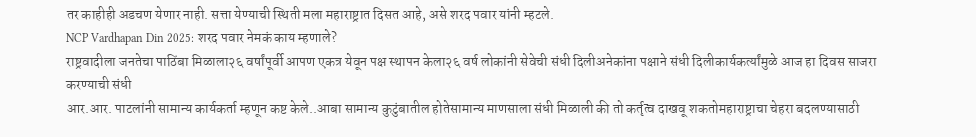तर काहीही अडचण येणार नाही. सत्ता येण्याची स्थिती मला महाराष्ट्रात दिसत आहे, असे शरद पवार यांनी म्हटले.
NCP Vardhapan Din 2025: शरद पवार नेमकं काय म्हणाले?
राष्ट्रवादीला जनतेचा पाठिंबा मिळाला२६ वर्षांपूर्वी आपण एकत्र येवून पक्ष स्थापन केला२६ वर्ष लोकांनी सेवेची संधी दिलीअनेकांना पक्षाने संधी दिलीकार्यकर्त्यांमुळे आज हा दिवस साजरा करण्याची संधी
आर.आर. पाटलांनी सामान्य कार्यकर्ता म्हणून कष्ट केले..आबा सामान्य कुटुंबातील होतेसामान्य माणसाला संधी मिळाली की तो कर्तृत्व दाखवू शकतोमहाराष्ट्राचा चेहरा बदलण्यासाठी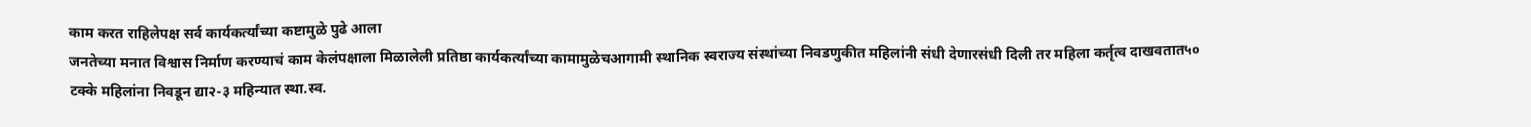काम करत राहिलेपक्ष सर्व कार्यकर्त्यांच्या कष्टामुळे पुढे आला
जनतेच्या मनात विश्वास निर्माण करण्याचं काम केलंपक्षाला मिळालेली प्रतिष्ठा कार्यकर्त्यांच्या कामामुळेचआगामी स्थानिक स्वराज्य संस्थांच्या निवडणुकीत महिलांनी संधी देणारसंधी दिली तर महिला कर्तृत्व दाखवतात५० टक्के महिलांना निवडून द्या२-३ महिन्यात स्था.स्व.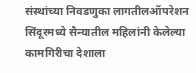संस्थांच्या निवडणुका लागतीलऑपरेशन सिंदूरमध्ये सैन्यातील महिलांनी केलेल्या कामगिरीचा देशाला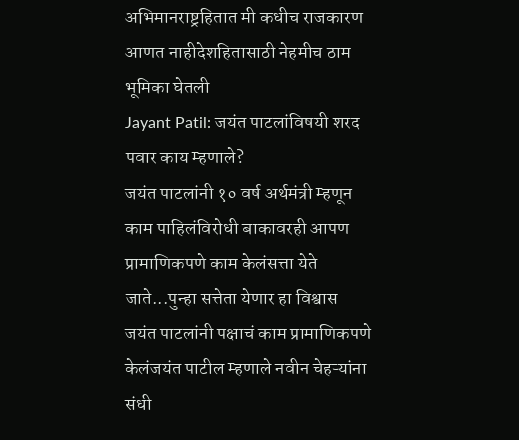अभिमानराष्ट्रहितात मी कधीच राजकारण आणत नाहीदेशहितासाठी नेहमीच ठाम भूमिका घेतली
Jayant Patil: जयंत पाटलांविषयी शरद पवार काय म्हणाले?
जयंत पाटलांनी १० वर्ष अर्थमंत्री म्हणून काम पाहिलंविरोधी बाकावरही आपण प्रामाणिकपणे काम केलंसत्ता येते जाते...पुन्हा सत्तेता येणार हा विश्वास
जयंत पाटलांनी पक्षाचं काम प्रामाणिकपणे केलंजयंत पाटील म्हणाले नवीन चेहऱ्यांना संधी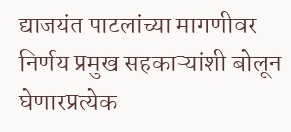द्याजयंत पाटलांच्या मागणीवर निर्णय प्रमुख सहकाऱ्यांशी बोलून घेणारप्रत्येक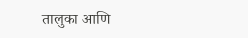तालुका आणि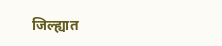जिल्ह्यात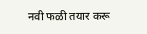नवी फळी तयार करू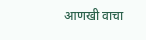आणखी वाचा